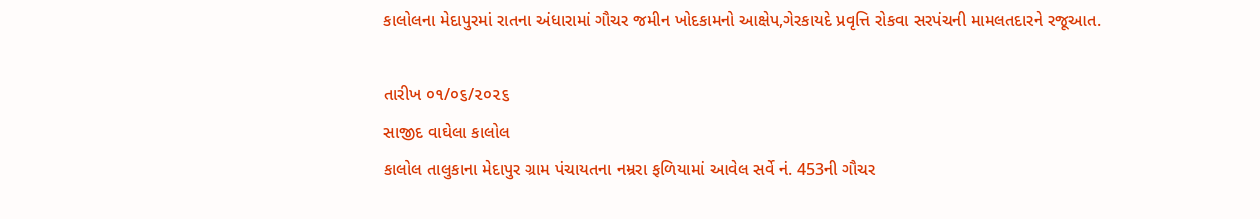કાલોલના મેદાપુરમાં રાતના અંધારામાં ગૌચર જમીન ખોદકામનો આક્ષેપ,ગેરકાયદે પ્રવૃત્તિ રોકવા સરપંચની મામલતદારને રજૂઆત.

તારીખ ૦૧/૦૬/૨૦૨૬
સાજીદ વાઘેલા કાલોલ
કાલોલ તાલુકાના મેદાપુર ગ્રામ પંચાયતના નમ્રરા ફળિયામાં આવેલ સર્વે નં. 453ની ગૌચર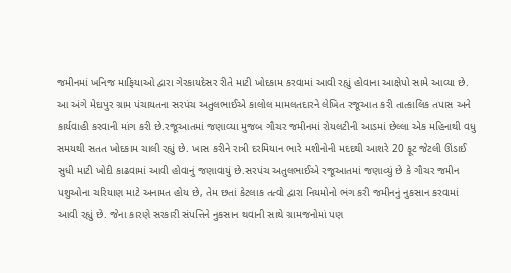જમીનમાં ખનિજ માફિયાઓ દ્વારા ગેરકાયદેસર રીતે માટી ખોદકામ કરવામાં આવી રહ્યું હોવાના આક્ષેપો સામે આવ્યા છે. આ અંગે મેદાપુર ગ્રામ પંચાયતના સરપંચ અતુલભાઈએ કાલોલ મામલતદારને લેખિત રજૂઆત કરી તાત્કાલિક તપાસ અને કાર્યવાહી કરવાની માંગ કરી છે.રજૂઆતમાં જણાવ્યા મુજબ ગૌચર જમીનમાં રોયલટીની આડમાં છેલ્લા એક મહિનાથી વધુ સમયથી સતત ખોદકામ ચાલી રહ્યું છે. ખાસ કરીને રાત્રી દરમિયાન ભારે મશીનોની મદદથી આશરે 20 ફૂટ જેટલી ઊંડાઈ સુધી માટી ખોદી કાઢવામાં આવી હોવાનું જણાવાયું છે.સરપંચ અતુલભાઈએ રજૂઆતમાં જણાવ્યું છે કે ગૌચર જમીન પશુઓના ચરિયાણ માટે અનામત હોય છે, તેમ છતાં કેટલાક તત્વો દ્વારા નિયમોનો ભંગ કરી જમીનનું નુકસાન કરવામાં આવી રહ્યું છે. જેના કારણે સરકારી સંપત્તિને નુકસાન થવાની સાથે ગ્રામજનોમાં પણ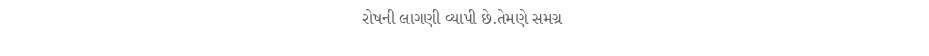રોષની લાગણી વ્યાપી છે.તેમણે સમગ્ર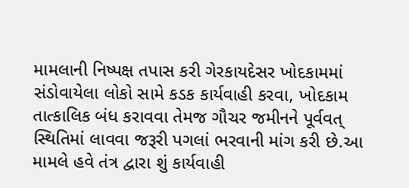મામલાની નિષ્પક્ષ તપાસ કરી ગેરકાયદેસર ખોદકામમાં સંડોવાયેલા લોકો સામે કડક કાર્યવાહી કરવા, ખોદકામ તાત્કાલિક બંધ કરાવવા તેમજ ગૌચર જમીનને પૂર્વવત્ સ્થિતિમાં લાવવા જરૂરી પગલાં ભરવાની માંગ કરી છે.આ મામલે હવે તંત્ર દ્વારા શું કાર્યવાહી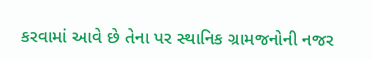કરવામાં આવે છે તેના પર સ્થાનિક ગ્રામજનોની નજર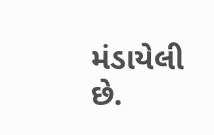મંડાયેલી છે.